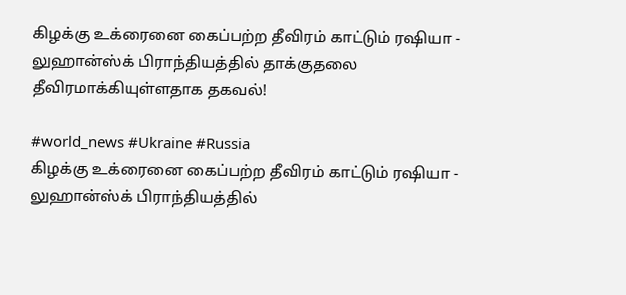கிழக்கு உக்ரைனை கைப்பற்ற தீவிரம் காட்டும் ரஷியா - லுஹான்ஸ்க் பிராந்தியத்தில் தாக்குதலை தீவிரமாக்கியுள்ளதாக தகவல்!

#world_news #Ukraine #Russia
கிழக்கு உக்ரைனை கைப்பற்ற தீவிரம் காட்டும் ரஷியா - லுஹான்ஸ்க் பிராந்தியத்தில்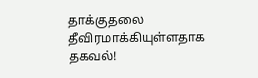தாக்குதலை தீவிரமாக்கியுள்ளதாக தகவல்!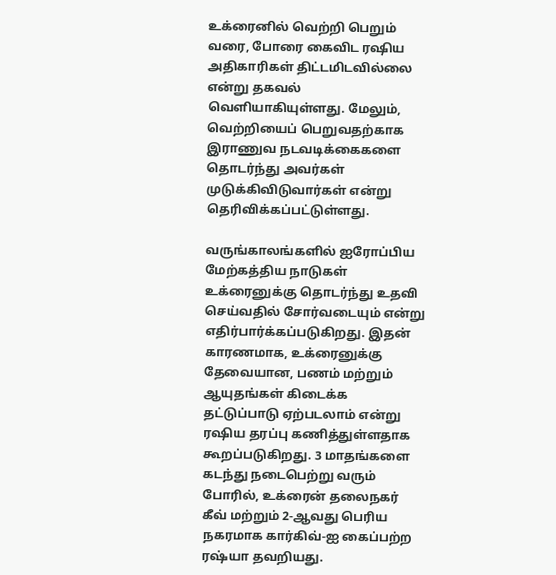உக்ரைனில் வெற்றி பெறும் வரை, போரை கைவிட ரஷிய அதிகாரிகள் திட்டமிடவில்லை என்று தகவல் வெளியாகியுள்ளது. மேலும், வெற்றியைப் பெறுவதற்காக இராணுவ நடவடிக்கைகளை தொடர்ந்து அவர்கள் முடுக்கிவிடுவார்கள் என்று தெரிவிக்கப்பட்டுள்ளது.

வருங்காலங்களில் ஐரோப்பிய மேற்கத்திய நாடுகள் உக்ரைனுக்கு தொடர்ந்து உதவி செய்வதில் சோர்வடையும் என்று எதிர்பார்க்கப்படுகிறது. இதன் காரணமாக, உக்ரைனுக்கு தேவையான, பணம் மற்றும் ஆயுதங்கள் கிடைக்க தட்டுப்பாடு ஏற்படலாம் என்று ரஷிய தரப்பு கணித்துள்ளதாக கூறப்படுகிறது. 3 மாதங்களை கடந்து நடைபெற்று வரும் போரில், உக்ரைன் தலைநகர் கீவ் மற்றும் 2-ஆவது பெரிய நகரமாக கார்கிவ்-ஐ கைப்பற்ற ரஷ்யா தவறியது.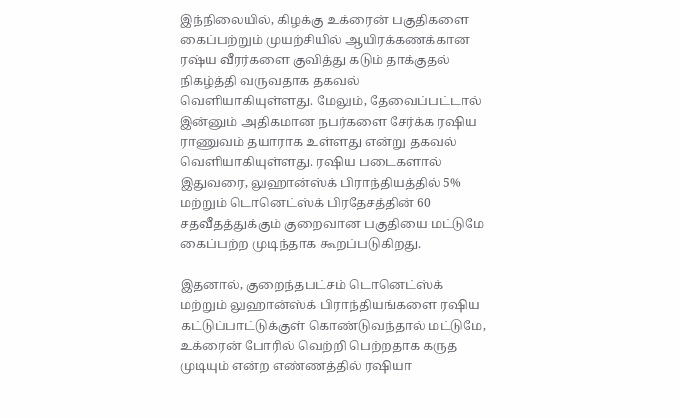இந்நிலையில், கிழக்கு உக்ரைன் பகுதிகளை கைப்பற்றும் முயற்சியில் ஆயிரக்கணக்கான ரஷ்ய வீரர்களை குவித்து கடும் தாக்குதல் நிகழ்த்தி வருவதாக தகவல் வெளியாகியுள்ளது. மேலும், தேவைப்பட்டால் இன்னும் அதிகமான நபர்களை சேர்க்க ரஷிய ராணுவம் தயாராக உள்ளது என்று தகவல் வெளியாகியுள்ளது. ரஷிய படைகளால் இதுவரை, லுஹான்ஸ்க் பிராந்தியத்தில் 5% மற்றும் டொனெட்ஸ்க் பிரதேசத்தின் 60 சதவீதத்துக்கும் குறைவான பகுதியை மட்டுமே கைப்பற்ற முடிந்தாக கூறப்படுகிறது.

இதனால், குறைந்தபட்சம் டொனெட்ஸ்க் மற்றும் லுஹான்ஸ்க் பிராந்தியங்களை ரஷிய கட்டுப்பாட்டுக்குள் கொண்டுவந்தால் மட்டுமே, உக்ரைன் போரில் வெற்றி பெற்றதாக கருத முடியும் என்ற எண்ணத்தில் ரஷியா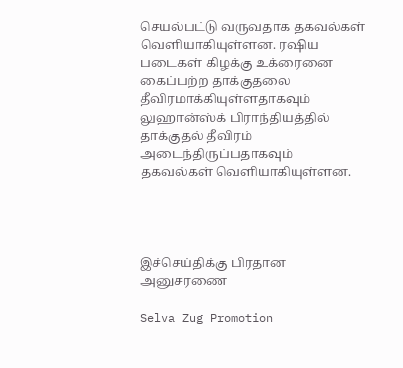செயல்பட்டு வருவதாக தகவல்கள் வெளியாகியுள்ளன. ரஷிய படைகள் கிழக்கு உக்ரைனை கைப்பற்ற தாக்குதலை தீவிரமாக்கியுள்ளதாகவும் லுஹான்ஸ்க் பிராந்தியத்தில் தாக்குதல் தீவிரம் அடைந்திருப்பதாகவும் தகவல்கள் வெளியாகியுள்ளன.




இச்செய்திக்கு பிரதான அனுசரணை

Selva Zug Promotion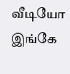வீடியோ இங்கே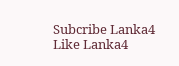Subcribe Lanka4
Like Lanka4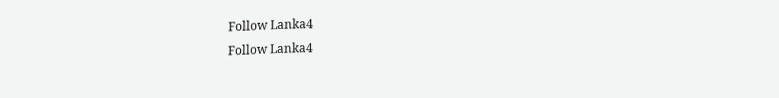Follow Lanka4
Follow Lanka4